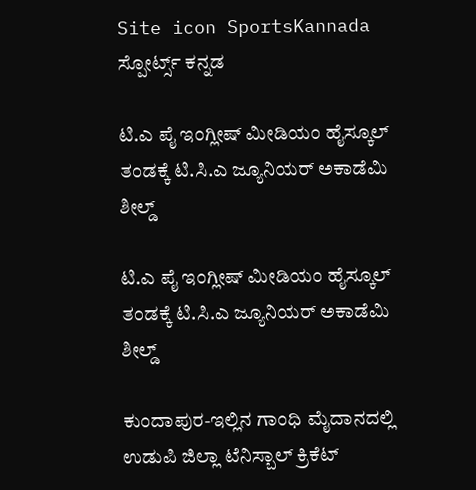Site icon SportsKannada ಸ್ಪೋರ್ಟ್ಸ್ ಕನ್ನಡ

ಟಿ.ಎ ಪೈ ಇಂಗ್ಲೀಷ್ ಮೀಡಿಯಂ ಹೈಸ್ಕೂಲ್ ತಂಡಕ್ಕೆ ಟಿ.ಸಿ.ಎ ಜ್ಯೂನಿಯರ್ ಅಕಾಡೆಮಿ ಶೀಲ್ಡ್

ಟಿ.ಎ ಪೈ ಇಂಗ್ಲೀಷ್ ಮೀಡಿಯಂ ಹೈಸ್ಕೂಲ್ ತಂಡಕ್ಕೆ ಟಿ.ಸಿ.ಎ ಜ್ಯೂನಿಯರ್ ಅಕಾಡೆಮಿ ಶೀಲ್ಡ್

ಕುಂದಾಪುರ-ಇಲ್ಲಿನ ಗಾಂಧಿ ಮೈದಾನದಲ್ಲಿ ಉಡುಪಿ ಜಿಲ್ಲಾ ಟೆನಿಸ್ಬಾಲ್ ಕ್ರಿಕೆಟ್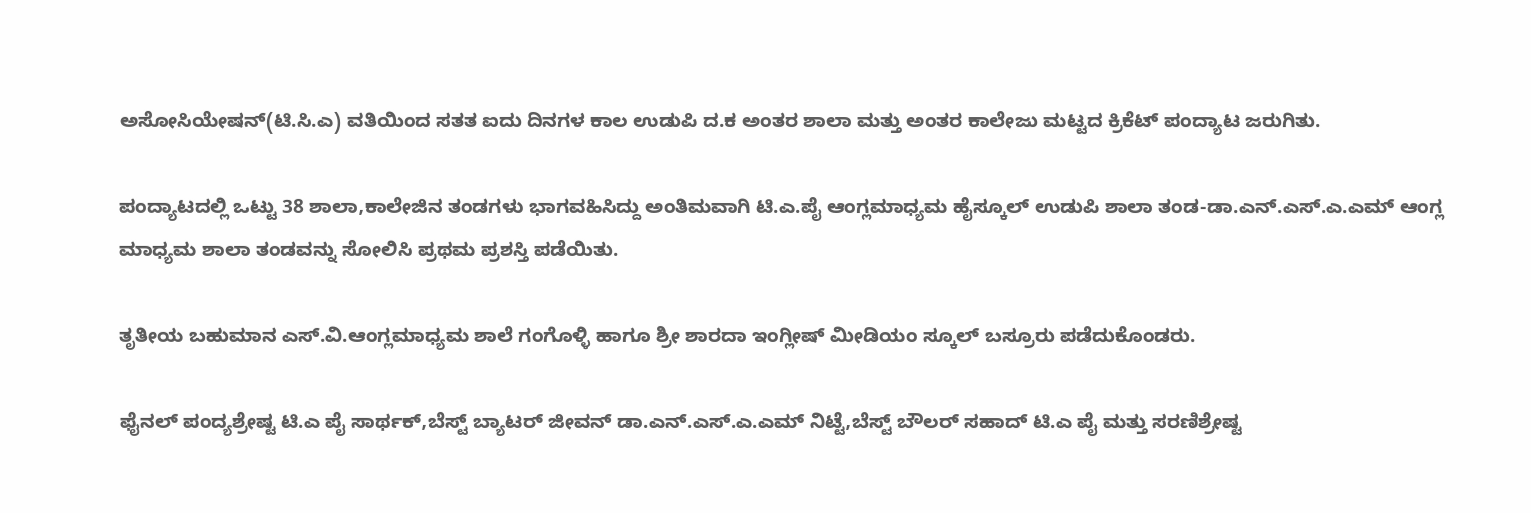ಅಸೋಸಿಯೇಷನ್(ಟಿ.ಸಿ.ಎ) ವತಿಯಿಂದ ಸತತ ಐದು ದಿನಗಳ ಕಾಲ ಉಡುಪಿ ದ.ಕ ಅಂತರ ಶಾಲಾ ಮತ್ತು ಅಂತರ ಕಾಲೇಜು ಮಟ್ಟದ ಕ್ರಿಕೆಟ್ ಪಂದ್ಯಾಟ ಜರುಗಿತು.

ಪಂದ್ಯಾಟದಲ್ಲಿ ಒಟ್ಟು 38 ಶಾಲಾ,ಕಾಲೇಜಿನ ತಂಡಗಳು ಭಾಗವಹಿಸಿದ್ದು ಅಂತಿಮವಾಗಿ ಟಿ.ಎ.ಪೈ ಆಂಗ್ಲಮಾಧ್ಯಮ ಹೈಸ್ಕೂಲ್ ಉಡುಪಿ ಶಾಲಾ ತಂಡ-ಡಾ.ಎನ್.ಎಸ್.ಎ.ಎಮ್ ಆಂಗ್ಲ ಮಾಧ್ಯಮ ಶಾಲಾ ತಂಡವನ್ನು ಸೋಲಿಸಿ ಪ್ರಥಮ ಪ್ರಶಸ್ತಿ ಪಡೆಯಿತು.

ತೃತೀಯ ಬಹುಮಾನ ಎಸ್.ವಿ.ಆಂಗ್ಲಮಾಧ್ಯಮ ಶಾಲೆ ಗಂಗೊಳ್ಳಿ ಹಾಗೂ ಶ್ರೀ ಶಾರದಾ ಇಂಗ್ಲೀಷ್ ಮೀಡಿಯಂ ಸ್ಕೂಲ್ ಬಸ್ರೂರು ಪಡೆದುಕೊಂಡರು.

ಫೈನಲ್ ಪಂದ್ಯಶ್ರೇಷ್ಟ ಟಿ.ಎ ಪೈ ಸಾರ್ಥಕ್,ಬೆಸ್ಟ್ ಬ್ಯಾಟರ್ ಜೀವನ್ ಡಾ.ಎನ್.ಎಸ್.ಎ.ಎಮ್ ನಿಟ್ಟೆ,ಬೆಸ್ಟ್ ಬೌಲರ್ ಸಹಾದ್ ಟಿ‌.ಎ ಪೈ ಮತ್ತು ಸರಣಿಶ್ರೇಷ್ಟ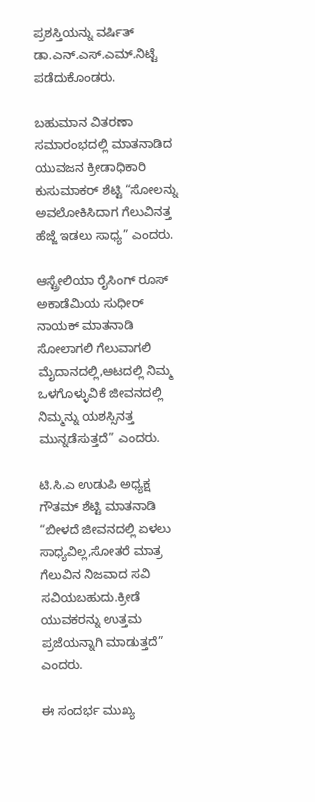ಪ್ರಶಸ್ತಿಯನ್ನು ವರ್ಷಿತ್ ಡಾ.ಎನ್.ಎಸ್.ಎಮ್.ನಿಟ್ಟೆ ಪಡೆದುಕೊಂಡರು.

ಬಹುಮಾನ ವಿತರಣಾ ಸಮಾರಂಭದಲ್ಲಿ ಮಾತನಾಡಿದ ಯುವಜನ ಕ್ರೀಡಾಧಿಕಾರಿ ಕುಸುಮಾಕರ್ ಶೆಟ್ಟಿ “ಸೋಲನ್ನು ಅವಲೋಕಿಸಿದಾಗ ಗೆಲುವಿನತ್ತ ಹೆಜ್ಜೆ ಇಡಲು ಸಾಧ್ಯ” ಎಂದರು.

ಆಸ್ಟ್ರೇಲಿಯಾ ರೈಸಿಂಗ್ ರೂಸ್ ಅಕಾಡೆಮಿಯ ಸುಧೀರ್ ನಾಯಕ್ ಮಾತನಾಡಿ ಸೋಲಾಗಲಿ ಗೆಲುವಾಗಲಿ ಮೈದಾನದಲ್ಲಿ,ಆಟದಲ್ಲಿ ನಿಮ್ಮ‌ ಒಳಗೊಳ್ಳುವಿಕೆ ಜೀವನದಲ್ಲಿ‌ ನಿಮ್ಮನ್ನು ಯಶಸ್ಸಿನತ್ತ ಮುನ್ನಡೆಸುತ್ತದೆ” ಎಂದರು.

ಟಿ‌.ಸಿ.ಎ ಉಡುಪಿ ಅಧ್ಯಕ್ಷ ಗೌತಮ್ ಶೆಟ್ಟಿ ಮಾತನಾಡಿ “ಬೀಳದೆ ಜೀವನದಲ್ಲಿ ಏಳಲು ಸಾಧ್ಯವಿಲ್ಲ,ಸೋತರೆ ಮಾತ್ರ ಗೆಲುವಿನ ನಿಜವಾದ ಸವಿ ಸವಿಯಬಹುದು.ಕ್ರೀಡೆ ಯುವಕರನ್ನು ಉತ್ತಮ‌ ಪ್ರಜೆಯನ್ನಾಗಿ ಮಾಡುತ್ತದೆ” ಎಂದರು.

ಈ ಸಂದರ್ಭ ಮುಖ್ಯ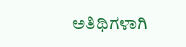ಅತಿಥಿಗಳಾಗಿ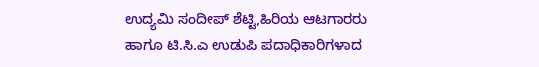ಉದ್ಯಮಿ ಸಂದೀಪ್ ಶೆಟ್ಟಿ,ಹಿರಿಯ ಆಟಗಾರರು ಹಾಗೂ ಟಿ.ಸಿ.ಎ ಉಡುಪಿ ಪದಾಧಿಕಾರಿಗಳಾದ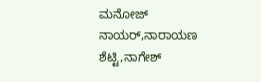ಮನೋಜ್ ನಾಯರ್,ನಾರಾಯಣ ಶೆಟ್ಟಿ,ನಾಗೇಶ್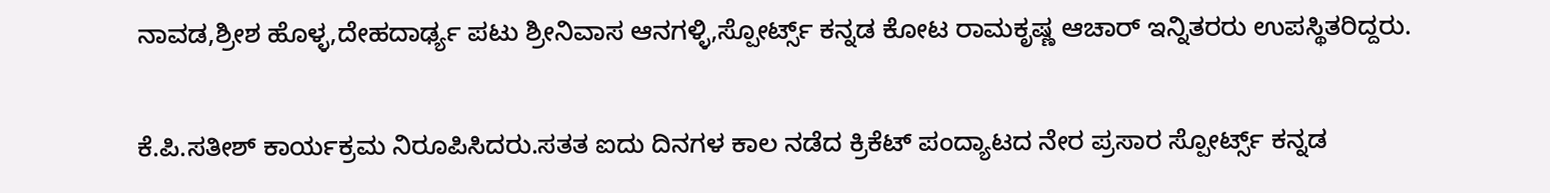ನಾವಡ,ಶ್ರೀಶ ಹೊಳ್ಳ,ದೇಹದಾರ್ಢ್ಯ ಪಟು ಶ್ರೀನಿವಾಸ ಆನಗಳ್ಳಿ,ಸ್ಪೋರ್ಟ್ಸ್ ಕನ್ನಡ ಕೋಟ ರಾಮಕೃಷ್ಣ ಆಚಾರ್ ಇನ್ನಿತರರು ಉಪಸ್ಥಿತರಿದ್ದರು.

ಕೆ.ಪಿ‌.ಸತೀಶ್ ಕಾರ್ಯಕ್ರಮ ನಿರೂಪಿಸಿದರು.ಸತತ ಐದು ದಿನಗಳ ಕಾಲ ನಡೆದ ಕ್ರಿಕೆಟ್ ಪಂದ್ಯಾಟದ ನೇರ ಪ್ರಸಾರ ಸ್ಪೋರ್ಟ್ಸ್ ಕನ್ನಡ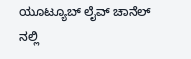ಯೂಟ್ಯೂಬ್ ಲೈವ್ ಚಾನೆಲ್ ನಲ್ಲಿ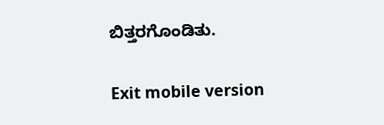ಬಿತ್ತರಗೊಂಡಿತು.

Exit mobile version